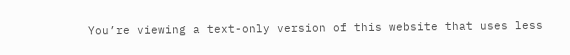You’re viewing a text-only version of this website that uses less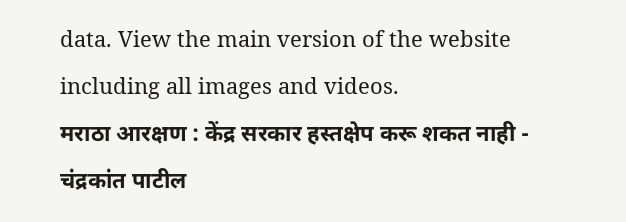data. View the main version of the website including all images and videos.
मराठा आरक्षण : केंद्र सरकार हस्तक्षेप करू शकत नाही - चंद्रकांत पाटील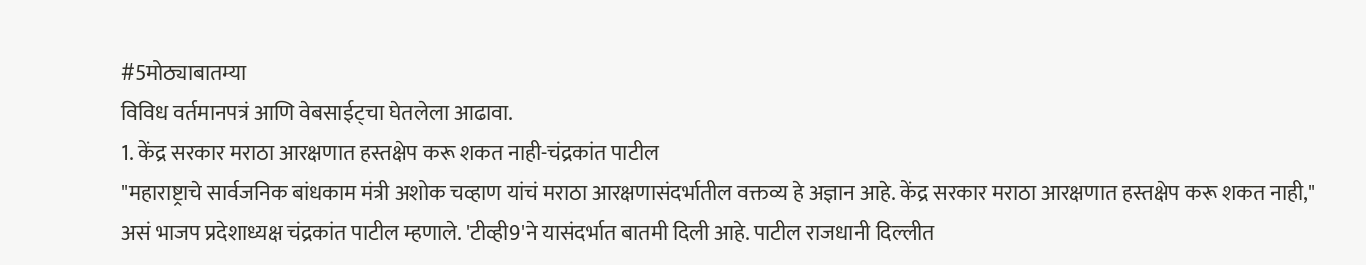#5मोठ्याबातम्या
विविध वर्तमानपत्रं आणि वेबसाईट्चा घेतलेला आढावा.
1. केंद्र सरकार मराठा आरक्षणात हस्तक्षेप करू शकत नाही-चंद्रकांत पाटील
"महाराष्ट्राचे सार्वजनिक बांधकाम मंत्री अशोक चव्हाण यांचं मराठा आरक्षणासंदर्भातील वक्तव्य हे अज्ञान आहे. केंद्र सरकार मराठा आरक्षणात हस्तक्षेप करू शकत नाही," असं भाजप प्रदेशाध्यक्ष चंद्रकांत पाटील म्हणाले. 'टीव्ही9'ने यासंदर्भात बातमी दिली आहे. पाटील राजधानी दिल्लीत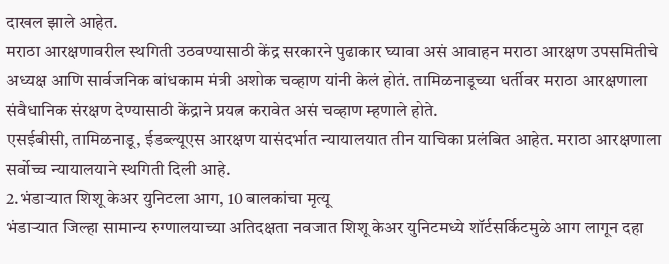दाखल झाले आहेत.
मराठा आरक्षणावरील स्थगिती उठवण्यासाठी केंद्र सरकारने पुढाकार घ्यावा असं आवाहन मराठा आरक्षण उपसमितीचे अध्यक्ष आणि सार्वजनिक बांधकाम मंत्री अशोक चव्हाण यांनी केलं होतं. तामिळनाडूच्या धर्तीवर मराठा आरक्षणाला संवैधानिक संरक्षण देण्यासाठी केंद्राने प्रयत्न करावेत असं चव्हाण म्हणाले होते.
एसईबीसी, तामिळनाडू, ईडब्ल्यूएस आरक्षण यासंदर्भात न्यायालयात तीन याचिका प्रलंबित आहेत. मराठा आरक्षणाला सर्वोच्च न्यायालयाने स्थगिती दिली आहे.
2.भंडाऱ्यात शिशू केअर युनिटला आग, 10 बालकांचा मृत्यू
भंडाऱ्यात जिल्हा सामान्य रुग्णालयाच्या अतिदक्षता नवजात शिशू केअर युनिटमध्ये शॉर्टसर्किटमुळे आग लागून दहा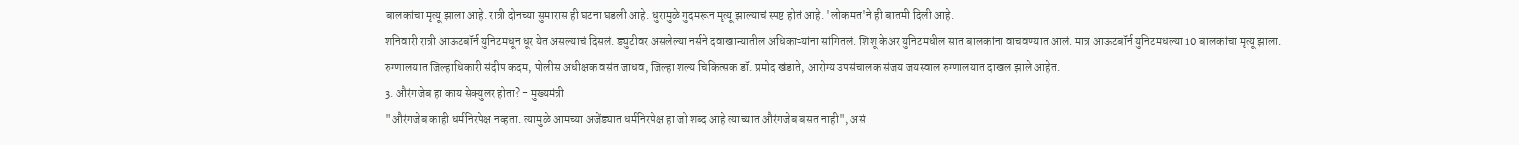बालकांचा मृत्यू झाला आहे. रात्री दोनच्या सुमारास ही घटना घडली आहे. धुरामुळे गुदमरून मृत्यू झाल्याचं स्पष्ट होतं आहे. 'लोकमत'ने ही बातमी दिली आहे.
शनिवारी रात्री आऊटबॉर्न युनिटमधून धूर येत असल्याचं दिसलं. ड्युटीवर असलेल्या नर्सने दवाखान्यातील अधिकाऱ्यांना सांगितलं. शिशू केअर युनिटमधील सात बालकांना वाचवण्यात आलं. मात्र आऊटबॉर्न युनिटमधल्या 10 बालकांचा मृत्यू झाला.
रुग्णालयात जिल्हाधिकारी संदीप कदम, पोलीस अधीक्षक वसंत जाधव, जिल्हा शल्य चिकित्सक डॉ. प्रमोद खंडाते, आरोग्य उपसंचालक संजय जयस्वाल रुग्णालयात दाखल झाले आहेत.
3. औरंगजेब हा काय सेक्युलर होता? - मुख्यमंत्री
"औरंगजेब काही धर्मनिरपेक्ष नव्हता. त्यामुळे आमच्या अजेंड्यात धर्मनिरपेक्ष हा जो शब्द आहे त्याच्यात औरंगजेब बसत नाही", असं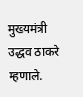मुख्यमंत्री उद्धव ठाकरे म्हणाले.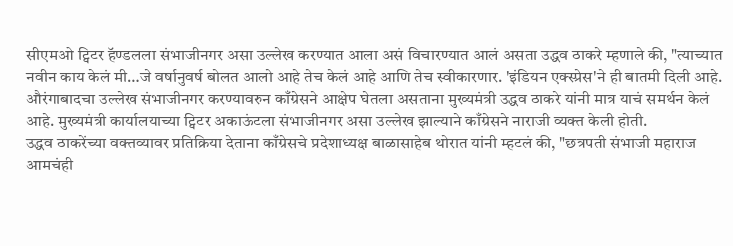सीएमओ ट्विटर हॅण्डलला संभाजीनगर असा उल्लेख करण्यात आला असं विचारण्यात आलं असता उद्धव ठाकरे म्हणाले की, "त्याच्यात नवीन काय केलं मी…जे वर्षानुवर्ष बोलत आलो आहे तेच केलं आहे आणि तेच स्वीकारणार. 'इंडियन एक्स्प्रेस'ने ही बातमी दिली आहे.
औरंगाबादचा उल्लेख संभाजीनगर करण्यावरुन काँग्रेसने आक्षेप घेतला असताना मुख्यमंत्री उद्धव ठाकरे यांनी मात्र याचं समर्थन केलं आहे. मुख्यमंत्री कार्यालयाच्या ट्विटर अकाऊंटला संभाजीनगर असा उल्लेख झाल्याने काँग्रेसने नाराजी व्यक्त केली होती.
उद्धव ठाकरेंच्या वक्तव्यावर प्रतिक्रिया देताना काँग्रेसचे प्रदेशाध्यक्ष बाळासाहेब थोरात यांनी म्हटलं की, "छत्रपती संभाजी महाराज आमचंही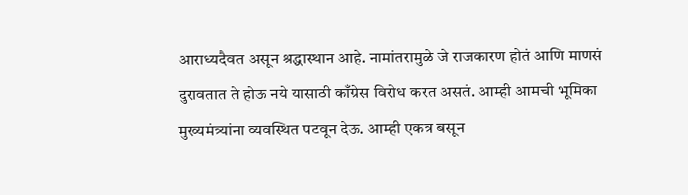आराध्यदैवत असून श्रद्धास्थान आहे. नामांतरामुळे जे राजकारण होतं आणि माणसं दुरावतात ते होऊ नये यासाठी काँग्रेस विरोध करत असतं. आम्ही आमची भूमिका मुख्यमंत्र्यांना व्यवस्थित पटवून देऊ. आम्ही एकत्र बसून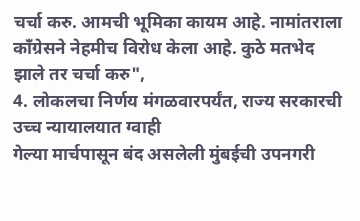चर्चा करु. आमची भूमिका कायम आहे. नामांतराला काँग्रेसने नेहमीच विरोध केला आहे. कुठे मतभेद झाले तर चर्चा करु",
4. लोकलचा निर्णय मंगळवारपर्यंत, राज्य सरकारची उच्च न्यायालयात ग्वाही
गेल्या मार्चपासून बंद असलेली मुंबईची उपनगरी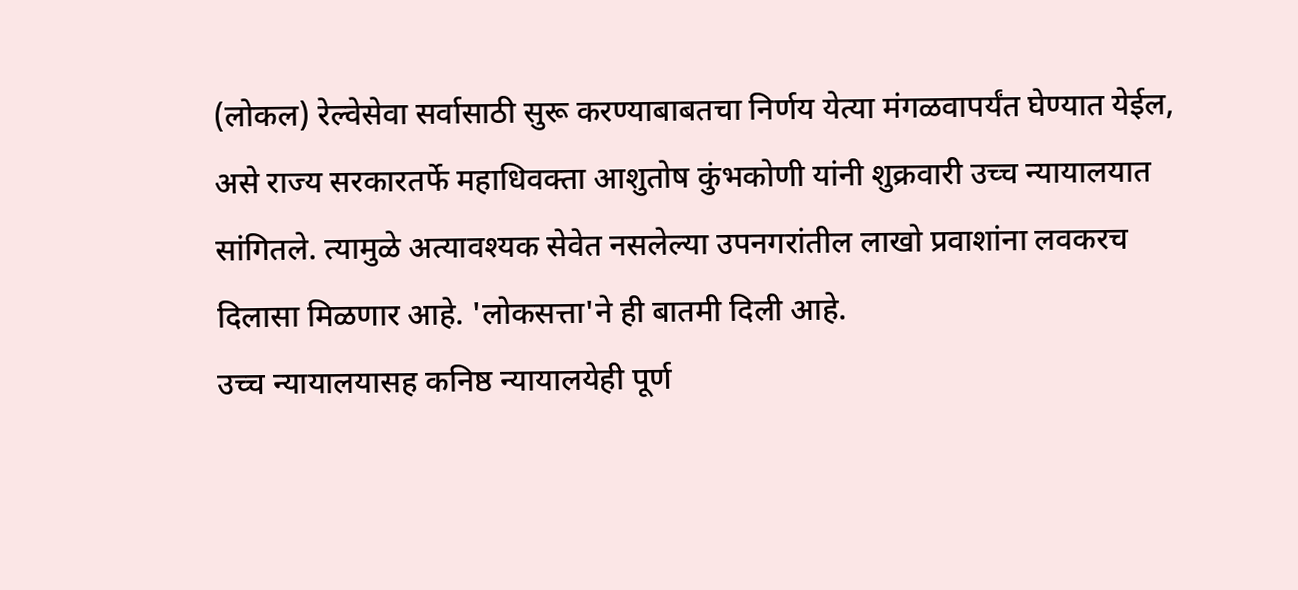(लोकल) रेल्वेसेवा सर्वासाठी सुरू करण्याबाबतचा निर्णय येत्या मंगळवापर्यंत घेण्यात येईल, असे राज्य सरकारतर्फे महाधिवक्ता आशुतोष कुंभकोणी यांनी शुक्रवारी उच्च न्यायालयात सांगितले. त्यामुळे अत्यावश्यक सेवेत नसलेल्या उपनगरांतील लाखो प्रवाशांना लवकरच दिलासा मिळणार आहे. 'लोकसत्ता'ने ही बातमी दिली आहे.
उच्च न्यायालयासह कनिष्ठ न्यायालयेही पूर्ण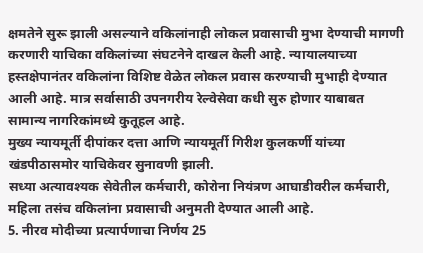क्षमतेने सुरू झाली असल्याने वकिलांनाही लोकल प्रवासाची मुभा देण्याची मागणी करणारी याचिका वकिलांच्या संघटनेने दाखल केली आहे. न्यायालयाच्या हस्तक्षेपानंतर वकिलांना विशिष्ट वेळेत लोकल प्रवास करण्याची मुभाही देण्यात आली आहे. मात्र सर्वासाठी उपनगरीय रेल्वेसेवा कधी सुरु होणार याबाबत सामान्य नागरिकांमध्ये कुतूहल आहे.
मुख्य न्यायमूर्ती दीपांकर दत्ता आणि न्यायमूर्ती गिरीश कुलकर्णी यांच्या खंडपीठासमोर याचिकेवर सुनावणी झाली.
सध्या अत्यावश्यक सेवेतील कर्मचारी, कोरोना नियंत्रण आघाडीवरील कर्मचारी, महिला तसंच वकिलांना प्रवासाची अनुमती देण्यात आली आहे.
5. नीरव मोदीच्या प्रत्यार्पणाचा निर्णय 25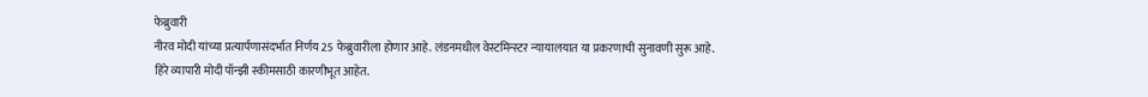फेब्रुवारी
नीरव मोदी यांच्या प्रत्यार्पणासंदर्भात निर्णय 25 फेब्रुवारीला होणार आहे. लंडनमधील वेस्टमिन्स्टर न्यायालयात या प्रकरणाची सुनावणी सुरू आहे. हिरे व्यापारी मोदी पॉन्झी स्कीमसाठी कारणीभूत आहेत.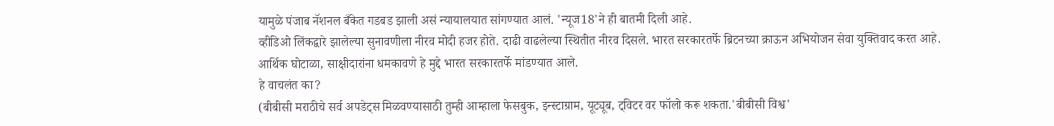यामुळे पंजाब नॅशनल बँकेत गडबड झाली असं न्यायालयात सांगण्यात आलं. 'न्यूज18'ने ही बातमी दिली आहे.
व्हीडिओ लिंकद्वारे झालेल्या सुनावणीला नीरव मोदी हजर होते. दाढी वाढलेल्या स्थितीत नीरव दिसले. भारत सरकारतर्फे ब्रिटनच्या क्राऊन अभियोजन सेवा युक्तिवाद करत आहे.
आर्थिक घोटाळा, साक्षीदारांना धमकावणे हे मुद्दे भारत सरकारतर्फे मांडण्यात आले.
हे वाचलंत का?
(बीबीसी मराठीचे सर्व अपडेट्स मिळवण्यासाठी तुम्ही आम्हाला फेसबुक, इन्स्टाग्राम, यूट्यूब, ट्विटर वर फॉलो करू शकता.'बीबीसी विश्व'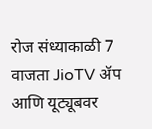रोज संध्याकाळी 7 वाजता JioTV ॲप आणि यूट्यूबवर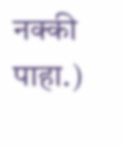नक्की पाहा.)